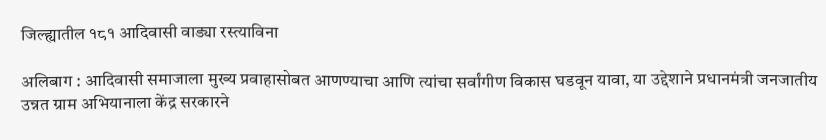जिल्ह्यातील १८१ आदिवासी वाड्या रस्त्याविना

अलिबाग : आदिवासी समाजाला मुख्य प्रवाहासोबत आणण्याचा आणि त्यांचा सर्वांगीण विकास घडवून यावा, या उद्देशाने प्रधानमंत्री जनजातीय उन्नत ग्राम अभियानाला केंद्र सरकारने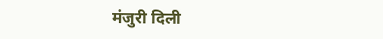मंजुरी दिली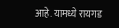आहे. यामध्ये रायगड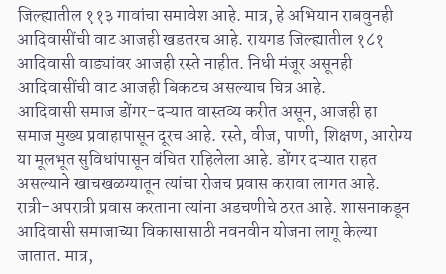जिल्ह्यातील ११३ गावांचा समावेश आहे. मात्र, हे अभियान राबवुनही आदिवासींची वाट आजही खडतरच आहे. रायगड जिल्ह्यातील १८१ आदिवासी वाड्यांवर आजही रस्ते नाहीत. निधी मंजूर असूनही आदिवासींची वाट आजही बिकटच असल्याच चित्र आहे.
आदिवासी समाज डोंगर-दऱ्यात वास्तव्य करीत असून, आजही हा समाज मुख्य प्रवाहापासून दूरच आहे. रस्ते, वीज, पाणी, शिक्षण, आरोग्य या मूलभूत सुविधांपासून वंचित राहिलेला आहे. डोंगर दऱ्यात राहत असल्याने खाचखळग्यातून त्यांचा रोजच प्रवास करावा लागत आहे. रात्री-अपरात्री प्रवास करताना त्यांना अडचणीचे ठरत आहे. शासनाकडून आदिवासी समाजाच्या विकासासाठी नवनवीन योजना लागू केल्या जातात. मात्र,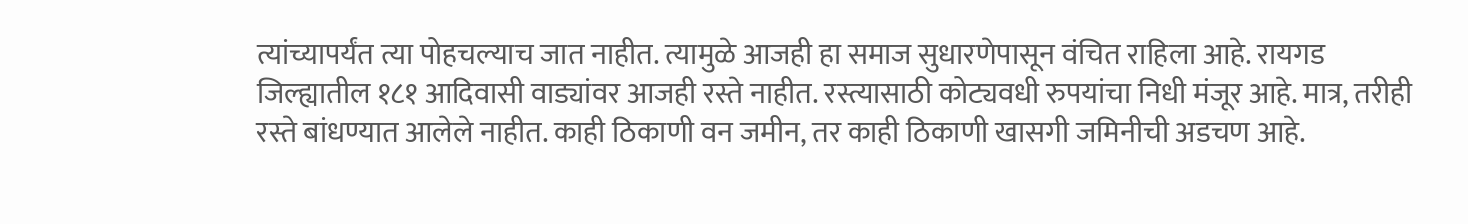त्यांच्यापर्यंत त्या पोहचल्याच जात नाहीत. त्यामुळे आजही हा समाज सुधारणेपासून वंचित राहिला आहे. रायगड जिल्ह्यातील १८१ आदिवासी वाड्यांवर आजही रस्ते नाहीत. रस्त्यासाठी कोट्यवधी रुपयांचा निधी मंजूर आहे. मात्र, तरीही रस्ते बांधण्यात आलेले नाहीत. काही ठिकाणी वन जमीन, तर काही ठिकाणी खासगी जमिनीची अडचण आहे.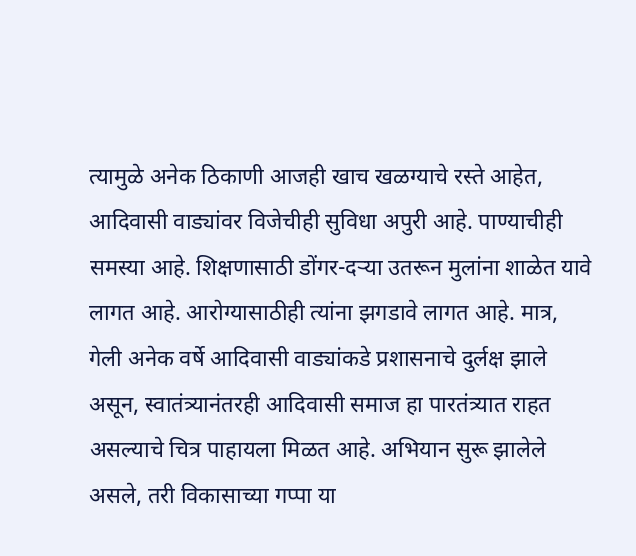त्यामुळे अनेक ठिकाणी आजही खाच खळग्याचे रस्ते आहेत, आदिवासी वाड्यांवर विजेचीही सुविधा अपुरी आहे. पाण्याचीही समस्या आहे. शिक्षणासाठी डोंगर-दऱ्या उतरून मुलांना शाळेत यावे लागत आहे. आरोग्यासाठीही त्यांना झगडावे लागत आहे. मात्र, गेली अनेक वर्षे आदिवासी वाड्यांकडे प्रशासनाचे दुर्लक्ष झाले असून, स्वातंत्र्यानंतरही आदिवासी समाज हा पारतंत्र्यात राहत असल्याचे चित्र पाहायला मिळत आहे. अभियान सुरू झालेले असले, तरी विकासाच्या गप्पा या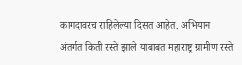कागदावरच राहिलेल्या दिसत आहेत. अभियान अंतर्गत किती रस्ते झाले याबाबत महाराष्ट्र ग्रामीण रस्ते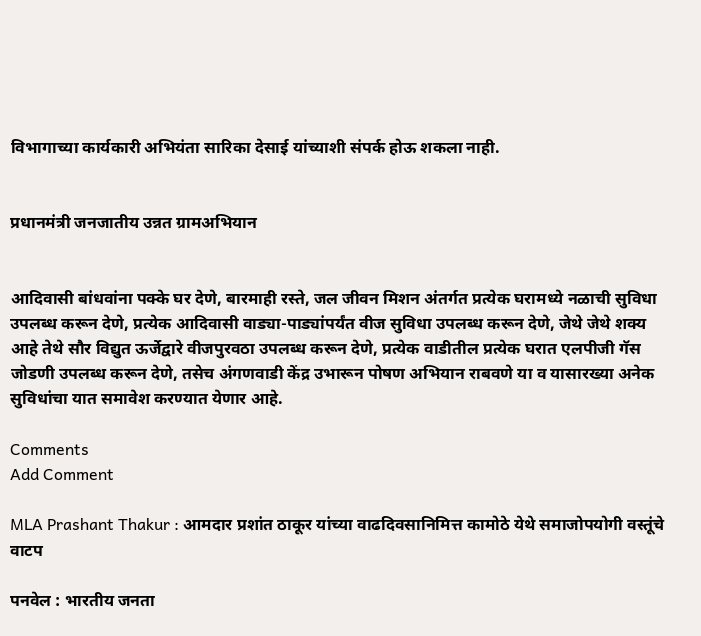विभागाच्या कार्यकारी अभियंता सारिका देसाई यांच्याशी संपर्क होऊ शकला नाही.


प्रधानमंत्री जनजातीय उन्नत ग्रामअभियान


आदिवासी बांधवांना पक्के घर देणे, बारमाही रस्ते, जल जीवन मिशन अंतर्गत प्रत्येक घरामध्ये नळाची सुविधा उपलब्ध करून देणे, प्रत्येक आदिवासी वाड्या-पाड्यांपर्यंत वीज सुविधा उपलब्ध करून देणे, जेथे जेथे शक्य आहे तेथे सौर विद्युत ऊर्जेद्वारे वीजपुरवठा उपलब्ध करून देणे, प्रत्येक वाडीतील प्रत्येक घरात एलपीजी गॅस जोडणी उपलब्ध करून देणे, तसेच अंगणवाडी केंद्र उभारून पोषण अभियान राबवणे या व यासारख्या अनेक सुविधांचा यात समावेश करण्यात येणार आहे.

Comments
Add Comment

MLA Prashant Thakur : आमदार प्रशांत ठाकूर यांच्या वाढदिवसानिमित्त कामोठे येथे समाजोपयोगी वस्तूंचे वाटप

पनवेल : भारतीय जनता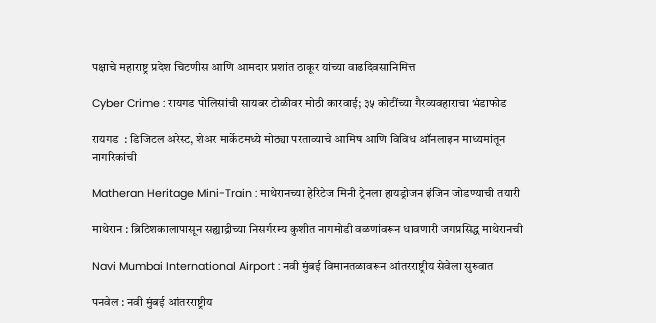पक्षाचे महाराष्ट्र प्रदेश चिटणीस आणि आमदार प्रशांत ठाकूर यांच्या वाढदिवसानिमित्त

Cyber Crime : रायगड पोलिसांची सायबर टोळीवर मोठी कारवाई; ३५ कोटींच्या गैरव्यवहाराचा भंडाफोड

रायगड  : डिजिटल अरेस्ट, शेअर मार्केटमध्ये मोठ्या परताव्याचे आमिष आणि विविध ऑनलाइन माध्यमांतून नागरिकांची

Matheran Heritage Mini-Train : माथेरानच्या हेरिटेज मिनी ट्रेनला हायड्रोजन इंजिन जोडण्याची तयारी

माथेरान : ब्रिटिशकालापासून सह्याद्रीच्या निसर्गरम्य कुशीत नागमोडी वळणांवरून धावणारी जगप्रसिद्ध माथेरानची

Navi Mumbai International Airport : नवी मुंबई विमानतळावरून आंतरराष्ट्रीय सेवेला सुरुवात

पनवेल : नवी मुंबई आंतरराष्ट्रीय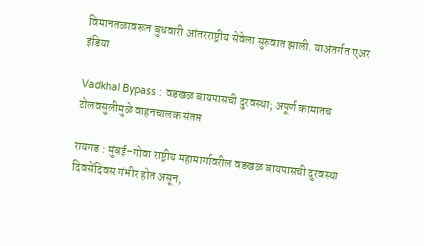विमानतळावरून बुधवारी आंतरराष्ट्रीय सेवेला सुरुवात झाली. याअंतर्गत एअर इंडिया

Vadkhal Bypass : वडखळ बायपासची दुरवस्था; अपूर्ण कामातच टोलवसुलीमुळे वाहनचालक संतप्त

रायगड : मुंबई–गोवा राष्ट्रीय महामार्गावरील वडखळ बायपासची दुरवस्था दिवसेंदिवस गंभीर होत असून,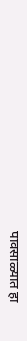पावसाळ्यात हा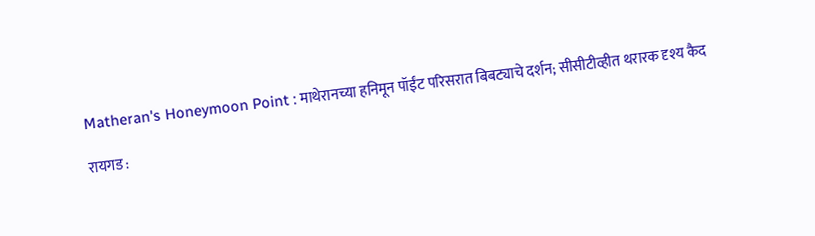Matheran's Honeymoon Point : माथेरानच्या हनिमून पॉईंट परिसरात बिबट्याचे दर्शन; सीसीटीव्हीत थरारक दृश्य कैद

रायगड :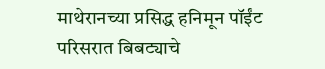माथेरानच्या प्रसिद्ध हनिमून पॉईंट परिसरात बिबट्याचे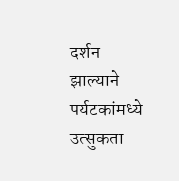दर्शन झाल्याने पर्यटकांमध्ये उत्सुकता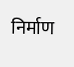निर्माण